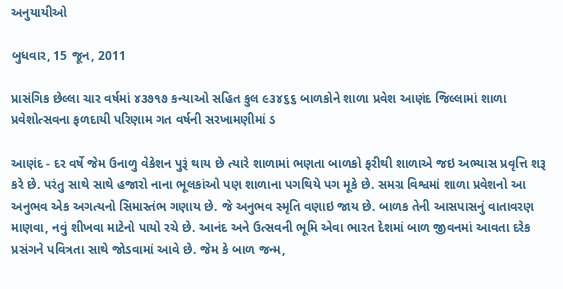અનુયાયીઓ

બુધવાર, 15 જૂન, 2011

પ્રાસંગિક છેલ્લા ચાર વર્ષમાં ૪૩૭૧૭ કન્યાઓ સહિત કુલ ૯૩૪૬૬ બાળકોને શાળા પ્રવેશ આણંદ જિલ્લામાં શાળા પ્રવેશોત્સવના ફળદાયી પરિણામ ગત વર્ષની સરખામણીમાં ડ

આણંદ - દર વર્ષે જેમ ઉનાળુ વેકેશન પુરૂં થાય છે ત્યારે શાળામાં ભણતા બાળકો ફરીથી શાળાએ જઇ અભ્યાસ પ્રવૃત્તિ શરૂ કરે છે. પરંતુ સાથે સાથે હજારો નાના ભૂલકાંઓ પણ શાળાના પગથિયે પગ મૂકે છે. સમગ્ર વિશ્વમાં શાળા પ્રવેશનો આ અનુભવ એક અગત્યનો સિમાસ્તંભ ગણાય છે. જે અનુભવ સ્મૃતિ વણાઇ જાય છે. બાળક તેની આસપાસનું વાતાવરણ માણવા, નવું શીખવા માટેનો પાયો રચે છે. આનંદ અને ઉત્સવની ભૂમિ એવા ભારત દેશમાં બાળ જીવનમાં આવતા દરેક પ્રસંગને પવિત્રતા સાથે જોડવામાં આવે છે. જેમ કે બાળ જન્મ,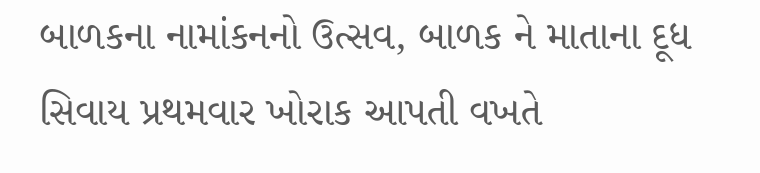બાળકના નામાંકનનો ઉત્સવ, બાળક ને માતાના દૂધ સિવાય પ્રથમવાર ખોરાક આપતી વખતે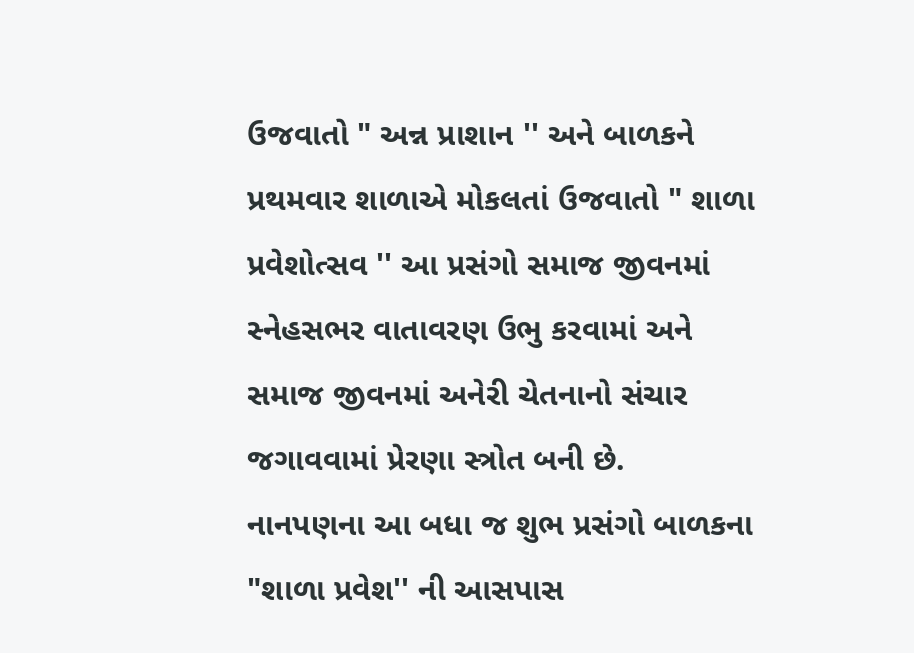ઉજવાતો " અન્ન પ્રાશાન '' અને બાળકને પ્રથમવાર શાળાએ મોકલતાં ઉજવાતો " શાળા પ્રવેશોત્સવ '' આ પ્રસંગો સમાજ જીવનમાં સ્નેહસભર વાતાવરણ ઉભુ કરવામાં અને સમાજ જીવનમાં અનેરી ચેતનાનો સંચાર જગાવવામાં પ્રેરણા સ્ત્રોત બની છે.
નાનપણના આ બધા જ શુભ પ્રસંગો બાળકના "શાળા પ્રવેશ'' ની આસપાસ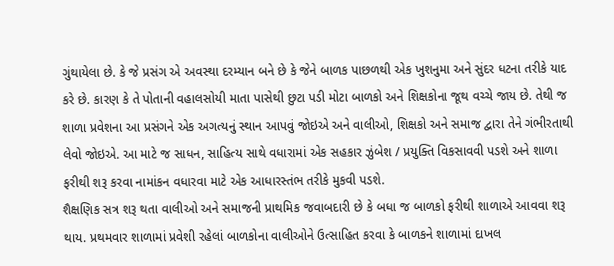ગુંથાયેલા છે. કે જે પ્રસંગ એ અવસ્થા દરમ્યાન બને છે કે જેને બાળક પાછળથી એક ખુશનુમા અને સુંદર ધટના તરીકે યાદ કરે છે. કારણ કે તે પોતાની વહાલસોયી માતા પાસેથી છુટા પડી મોટા બાળકો અને શિક્ષકોના જૂથ વચ્ચે જાય છે. તેથી જ શાળા પ્રવેશના આ પ્રસંગને એક અગત્યનું સ્થાન આપવું જોઇએ અને વાલીઓ, શિક્ષકો અને સમાજ દ્વારા તેને ગંભીરતાથી લેવો જોઇએ. આ માટે જ સાધન, સાહિત્ય સાથે વધારામાં એક સહકાર ઝુંબેશ / પ્રયુક્તિ વિકસાવવી પડશે અને શાળા ફરીથી શરૂ કરવા નામાંકન વધારવા માટે એક આધારસ્તંભ તરીકે મુકવી પડશે.
શૈક્ષણિક સત્ર શરૂ થતા વાલીઓ અને સમાજની પ્રાથમિક જવાબદારી છે કે બધા જ બાળકો ફરીથી શાળાએ આવવા શરૂ થાય. પ્રથમવાર શાળામાં પ્રવેશી રહેલાં બાળકોના વાલીઓને ઉત્સાહિત કરવા કે બાળકને શાળામાં દાખલ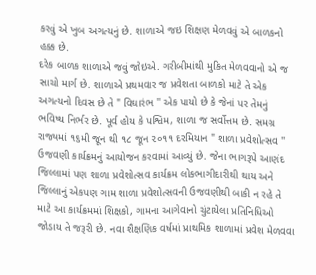કરવું એ ખુબ અગત્યનું છે. શાળાએ જઇ શિક્ષણ મેળવવું એ બાળકનો હક્ક છે.
દરેક બાળક શાળાએ જવું જોઇએ. ગરીબીમાંથી મુકિત મેળવવાનો એ જ સાચો માર્ગ છે. શાળાએ પ્રથમવાર જ પ્રવેશતા બાળકો માટે તે એક અગત્યનો દિવસ છે તે " વિઘારંભ '' એક પાયો છે કે જેનાં પર તેમનું ભવિષ્ય નિર્ભર છે. પૂર્વ હોય કે પશ્વિમ, શાળા જ સર્વોત્તમ છે. સમગ્ર રાજ્યમાં ૧૬મી જૂન થી ૧૮ જૂન ૨૦૧૧ દરમિયાન " શાળા પ્રવેશોત્સવ '' ઉજવણી કાર્યક્રમનું આયોજન કરવામાં આવ્યું છે. જેના ભાગરૂપે આણંદ જિલ્લામાં પણ શાળા પ્રવેશોત્સવ કાર્યક્રમ લોકભાગીદારીથી થાય અને જિલ્લાનું એકપણ ગામ શાળા પ્રવેશોત્સવની ઉજવણીથી બાકી ન રહે તે માટે આ કાર્યક્રમમાં શિક્ષકો, ગામના આગેવાનો ચુંટાયેલા પ્રતિનિધિઓ જોડાય તે જરૂરી છે. નવા શૈક્ષણિક વર્ષમાં પ્રાથમિક શાળામાં પ્રવેશ મેળવવા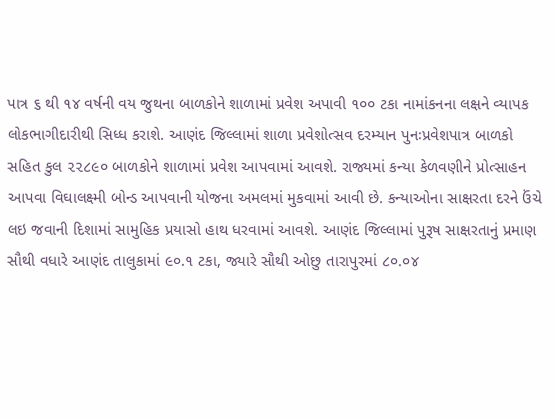પાત્ર ૬ થી ૧૪ વર્ષની વય જુથના બાળકોને શાળામાં પ્રવેશ અપાવી ૧૦૦ ટકા નામાંકનના લક્ષને વ્યાપક લોકભાગીદારીથી સિધ્ધ કરાશે. આણંદ જિલ્લામાં શાળા પ્રવેશોત્સવ દરમ્યાન પુનઃપ્રવેશપાત્ર બાળકો સહિત કુલ ૨૨૮૯૦ બાળકોને શાળામાં પ્રવેશ આપવામાં આવશે. રાજ્યમાં કન્યા કેળવણીને પ્રોત્સાહન આપવા વિઘાલક્ષ્મી બોન્ડ આપવાની યોજના અમલમાં મુકવામાં આવી છે. કન્યાઓના સાક્ષરતા દરને ઉંચે લઇ જવાની દિશામાં સામુહિક પ્રયાસો હાથ ધરવામાં આવશે. આણંદ જિલ્લામાં પુરૂષ સાક્ષરતાનું પ્રમાણ સૌથી વધારે આણંદ તાલુકામાં ૯૦.૧ ટકા, જ્યારે સૌથી ઓછુ તારાપુરમાં ૮૦.૦૪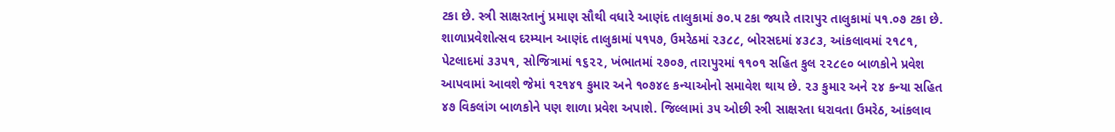ટકા છે. સ્ત્રી સાક્ષરતાનું પ્રમાણ સૌથી વધારે આણંદ તાલુકામાં ૭૦.૫ ટકા જ્યારે તારાપુર તાલુકામાં ૫૧.૦૭ ટકા છે. શાળાપ્રવેશોત્સવ દરમ્યાન આણંદ તાલુકામાં ૫૧૫૭, ઉમરેઠમાં ૨૩૮૮, બોરસદમાં ૪૩૮૩, આંકલાવમાં ૨૧૮૧, પેટલાદમાં ૩૩૫૧, સોજિત્રામાં ૧૬૨૨, ખંભાતમાં ૨૭૦૭, તારાપુરમાં ૧૧૦૧ સહિત કુલ ૨૨૮૯૦ બાળકોને પ્રવેશ આપવામાં આવશે જેમાં ૧૨૧૪૧ કુમાર અને ૧૦૭૪૯ કન્યાઓનો સમાવેશ થાય છે. ૨૩ કુમાર અને ૨૪ કન્યા સહિત ૪૭ વિકલાંગ બાળકોને પણ શાળા પ્રવેશ અપાશે. જિલ્લામાં ૩૫ ઓછી સ્ત્રી સાક્ષરતા ધરાવતા ઉમરેઠ, આંકલાવ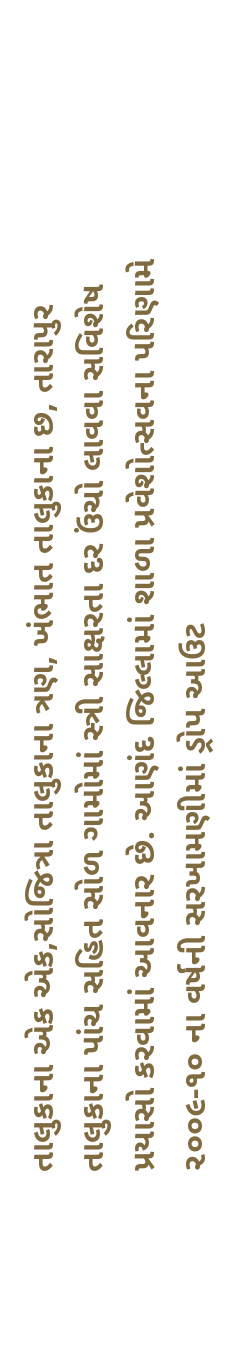તાલુકાના એક એક,સોજિત્રા તાલુકાના ત્રણ, ખંભાત તાલુકાના છ, તારાપુર તાલુકાના પાંચ સહિત સોળ ગામોમાં સ્ત્રી સાક્ષરતા દર ઉંચો લાવવા સવિશેષ પ્રયાસો કરવામાં આવનાર છે. આણંદ જિલ્લામાં શાળા પ્રવેશોત્સવના પરિણામે ૨૦૦૯-૧૦ ના વર્ષની સરખામણીમાં ડ્રોપ આઉટ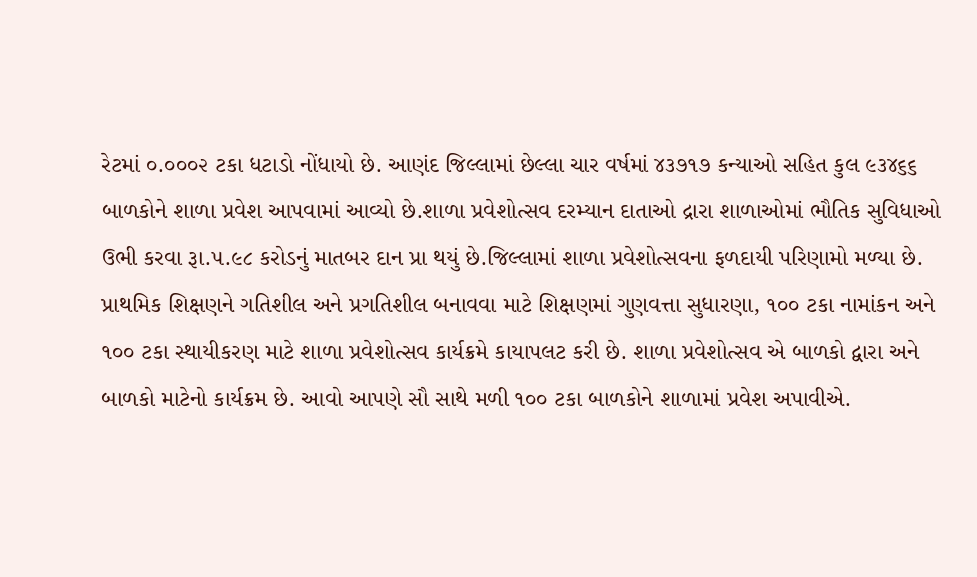રેટમાં ૦.૦૦૦૨ ટકા ધટાડો નોંધાયો છે. આણંદ જિલ્લામાં છેલ્લા ચાર વર્ષમાં ૪૩૭૧૭ કન્યાઓ સહિત કુલ ૯૩૪૬૬ બાળકોને શાળા પ્રવેશ આપવામાં આવ્યો છે.શાળા પ્રવેશોત્સવ દરમ્યાન દાતાઓ દ્રારા શાળાઓમાં ભૌતિક સુવિધાઓ ઉભી કરવા રૂા.૫.૯૮ કરોડનું માતબર દાન પ્રા થયું છે.જિલ્લામાં શાળા પ્રવેશોત્સવના ફળદાયી પરિણામો મળ્યા છે.
પ્રાથમિક શિક્ષણને ગતિશીલ અને પ્રગતિશીલ બનાવવા માટે શિક્ષણમાં ગુણવત્તા સુધારણા, ૧૦૦ ટકા નામાંકન અને ૧૦૦ ટકા સ્થાયીકરણ માટે શાળા પ્રવેશોત્સવ કાર્યક્રમે કાયાપલટ કરી છે. શાળા પ્રવેશોત્સવ એ બાળકો દ્વારા અને બાળકો માટેનો કાર્યક્રમ છે. આવો આપણે સૌ સાથે મળી ૧૦૦ ટકા બાળકોને શાળામાં પ્રવેશ અપાવીએ.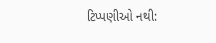ટિપ્પણીઓ નથી: